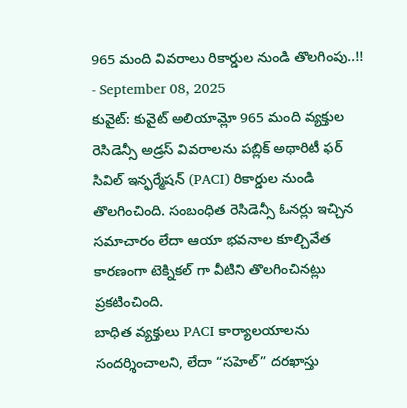965 మంది వివరాలు రికార్డుల నుండి తొలగింపు..!!
- September 08, 2025
కువైట్: కువైట్ అలియామ్లో 965 మంది వ్యక్తుల రెసిడెన్సీ అడ్రస్ వివరాలను పబ్లిక్ అథారిటీ ఫర్ సివిల్ ఇన్ఫర్మేషన్ (PACI) రికార్డుల నుండి తొలగించింది. సంబంధిత రెసిడెన్సీ ఓనర్లు ఇచ్చిన సమాచారం లేదా ఆయా భవనాల కూల్చివేత కారణంగా టెక్నికల్ గా వీటిని తొలగించినట్లు ప్రకటించింది.
బాధిత వ్యక్తులు PACI కార్యాలయాలను సందర్శించాలని, లేదా “సహెల్” దరఖాస్తు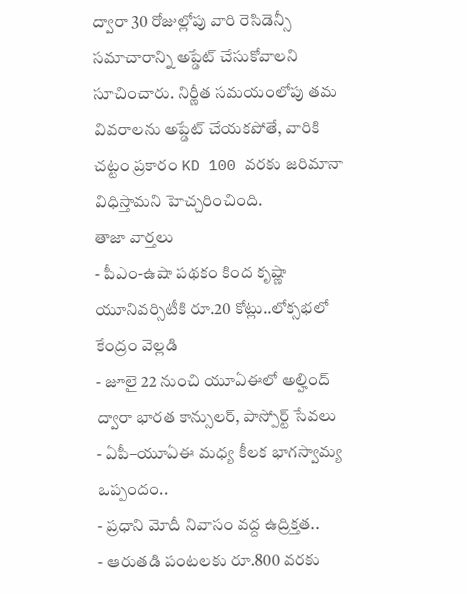ద్వారా 30 రోజుల్లోపు వారి రెసిడెన్సీ సమాచారాన్ని అప్డేట్ చేసుకోవాలని సూచించారు. నిర్ణీత సమయంలోపు తమ వివరాలను అప్డేట్ చేయకపోతే, వారికి చట్టం ప్రకారం KD 100 వరకు జరిమానా విధిస్తామని హెచ్చరించింది.
తాజా వార్తలు
- పీఎం-ఉషా పథకం కింద కృష్ణా యూనివర్సిటీకి రూ.20 కోట్లు..లోక్సభలో కేంద్రం వెల్లడి
- జూలై 22 నుంచి యూఏఈలో అల్హింద్ ద్వారా భారత కాన్సులర్, పాస్పోర్ట్ సేవలు
- ఏపీ–యూఏఈ మధ్య కీలక భాగస్వామ్య ఒప్పందం..
- ప్రధాని మోదీ నివాసం వద్ద ఉద్రిక్తత..
- ఆరుతడి పంటలకు రూ.800 వరకు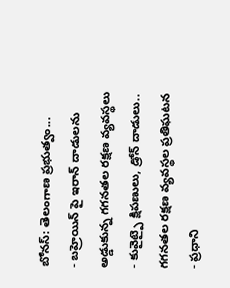బోనస్: తెలంగాణ ప్రభుత్వం...
- బహ్రెయిన్ పై ఇరాన్ దాడులను అడ్డుకున్న గగనతల రక్షణ వ్యవస్థలు
- కువైట్పై క్షిపణులు, డ్రోన్ దాడులు.. గగనతల రక్షణ వ్యవస్థల ప్రతిఘటన
- ప్రధాని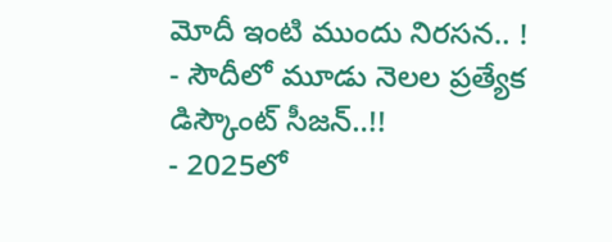మోదీ ఇంటి ముందు నిరసన.. !
- సౌదీలో మూడు నెలల ప్రత్యేక డిస్కౌంట్ సీజన్..!!
- 2025లో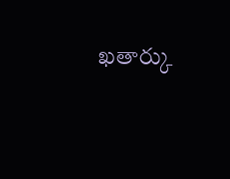ఖతార్కు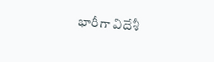భారీగా విదేశీ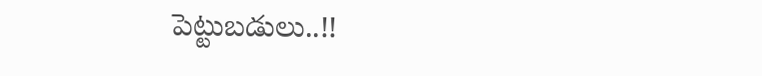పెట్టుబడులు..!!